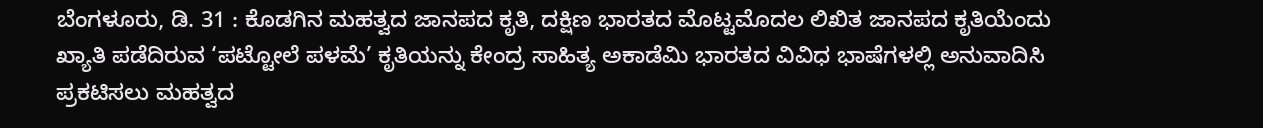ಬೆಂಗಳೂರು, ಡಿ. 31 : ಕೊಡಗಿನ ಮಹತ್ವದ ಜಾನಪದ ಕೃತಿ, ದಕ್ಷಿಣ ಭಾರತದ ಮೊಟ್ಟಮೊದಲ ಲಿಖಿತ ಜಾನಪದ ಕೃತಿಯೆಂದು ಖ್ಯಾತಿ ಪಡೆದಿರುವ ‘ಪಟ್ಟೋಲೆ ಪಳಮೆ’ ಕೃತಿಯನ್ನು ಕೇಂದ್ರ ಸಾಹಿತ್ಯ ಅಕಾಡೆಮಿ ಭಾರತದ ವಿವಿಧ ಭಾಷೆಗಳಲ್ಲಿ ಅನುವಾದಿಸಿ ಪ್ರಕಟಿಸಲು ಮಹತ್ವದ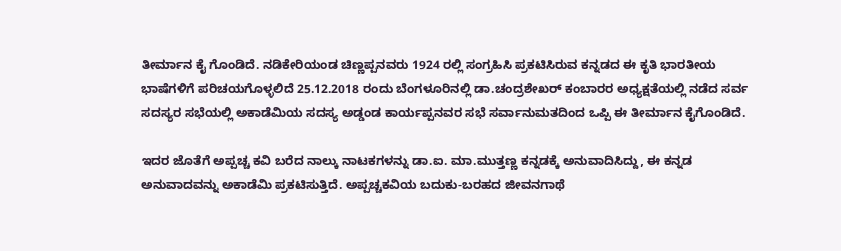ತೀರ್ಮಾನ ಕೈ ಗೊಂಡಿದೆ. ನಡಿಕೇರಿಯಂಡ ಚಿಣ್ಣಪ್ಪನವರು 1924 ರಲ್ಲಿ ಸಂಗ್ರಹಿಸಿ ಪ್ರಕಟಿಸಿರುವ ಕನ್ನಡದ ಈ ಕೃತಿ ಭಾರತೀಯ ಭಾಷೆಗಳಿಗೆ ಪರಿಚಯಗೊಳ್ಳಲಿದೆ 25.12.2018 ರಂದು ಬೆಂಗಳೂರಿನಲ್ಲಿ ಡಾ.ಚಂದ್ರಶೇಖರ್ ಕಂಬಾರರ ಅಧ್ಯಕ್ಷತೆಯಲ್ಲಿ ನಡೆದ ಸರ್ವ ಸದಸ್ಯರ ಸಭೆಯಲ್ಲಿ ಅಕಾಡೆಮಿಯ ಸದಸ್ಯ ಅಡ್ಡಂಡ ಕಾರ್ಯಪ್ಪನವರ ಸಭೆ ಸರ್ವಾನುಮತದಿಂದ ಒಪ್ಪಿ ಈ ತೀರ್ಮಾನ ಕೈಗೊಂಡಿದೆ.

ಇದರ ಜೊತೆಗೆ ಅಪ್ಪಚ್ಚ ಕವಿ ಬರೆದ ನಾಲ್ಕು ನಾಟಕಗಳನ್ನು ಡಾ.ಐ. ಮಾ.ಮುತ್ತಣ್ಣ ಕನ್ನಡಕ್ಕೆ ಅನುವಾದಿಸಿದ್ದು, ಈ ಕನ್ನಡ ಅನುವಾದವನ್ನು ಅಕಾಡೆಮಿ ಪ್ರಕಟಿಸುತ್ತಿದೆ. ಅಪ್ಪಚ್ಚಕವಿಯ ಬದುಕು-ಬರಹದ ಜೀವನಗಾಥೆ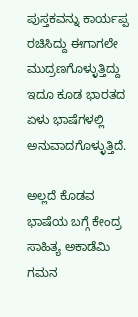ಪುಸ್ತಕವನ್ನು ಕಾರ್ಯಪ್ಪ ರಚಿಸಿದ್ದು ಈಗಾಗಲೇ ಮುದ್ರಣಗೊಳ್ಳುತ್ತಿದ್ದು ಇದೂ ಕೂಡ ಭಾರತದ ಏಳು ಭಾಷೆಗಳಲ್ಲಿ ಅನುವಾದಗೊಳ್ಳುತ್ತಿದೆ.

ಅಲ್ಲದೆ ಕೊಡವ ಭಾಷೆಯ ಬಗ್ಗೆ ಕೇಂದ್ರ ಸಾಹಿತ್ಯ ಅಕಾಡೆಮಿ ಗಮನ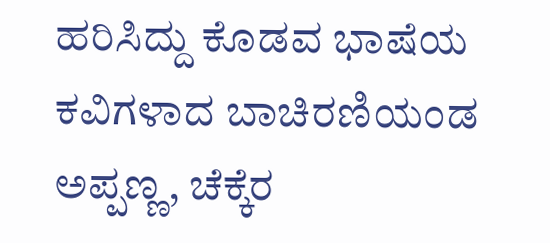ಹರಿಸಿದ್ದು ಕೊಡವ ಭಾಷೆಯ ಕವಿಗಳಾದ ಬಾಚಿರಣಿಯಂಡ ಅಪ್ಪಣ್ಣ, ಚೆಕ್ಕೆರ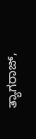ತ್ಯಾಗರಾಜ್,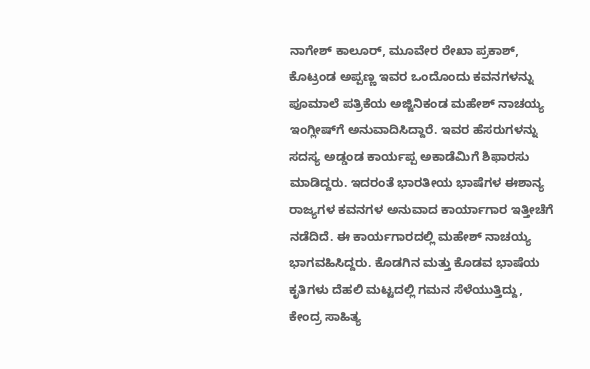ನಾಗೇಶ್ ಕಾಲೂರ್, ಮೂವೇರ ರೇಖಾ ಪ್ರಕಾಶ್, ಕೊಟ್ರಂಡ ಅಪ್ಪಣ್ಣ ಇವರ ಒಂದೊಂದು ಕವನಗಳನ್ನು ಪೂಮಾಲೆ ಪತ್ರಿಕೆಯ ಅಜ್ಜಿನಿಕಂಡ ಮಹೇಶ್ ನಾಚಯ್ಯ ಇಂಗ್ಲೀಷ್‍ಗೆ ಅನುವಾದಿಸಿದ್ದಾರೆ. ಇವರ ಹೆಸರುಗಳನ್ನು ಸದಸ್ಯ ಅಡ್ಡಂಡ ಕಾರ್ಯಪ್ಪ ಅಕಾಡೆಮಿಗೆ ಶಿಫಾರಸು ಮಾಡಿದ್ದರು. ಇದರಂತೆ ಭಾರತೀಯ ಭಾಷೆಗಳ ಈಶಾನ್ಯ ರಾಜ್ಯಗಳ ಕವನಗಳ ಅನುವಾದ ಕಾರ್ಯಾಗಾರ ಇತ್ತೀಚೆಗೆ ನಡೆದಿದೆ. ಈ ಕಾರ್ಯಗಾರದಲ್ಲಿ ಮಹೇಶ್ ನಾಚಯ್ಯ ಭಾಗವಹಿಸಿದ್ದರು. ಕೊಡಗಿನ ಮತ್ತು ಕೊಡವ ಭಾಷೆಯ ಕೃತಿಗಳು ದೆಹಲಿ ಮಟ್ಟದಲ್ಲಿ ಗಮನ ಸೆಳೆಯುತ್ತಿದ್ದು, ಕೇಂದ್ರ ಸಾಹಿತ್ಯ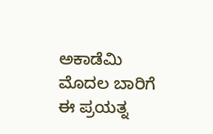ಅಕಾಡೆಮಿ ಮೊದಲ ಬಾರಿಗೆ ಈ ಪ್ರಯತ್ನ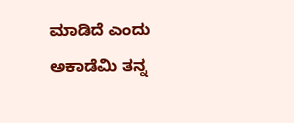ಮಾಡಿದೆ ಎಂದು ಅಕಾಡೆಮಿ ತನ್ನ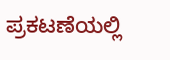ಪ್ರಕಟಣೆಯಲ್ಲಿ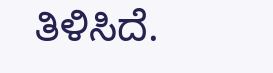ತಿಳಿಸಿದೆ.